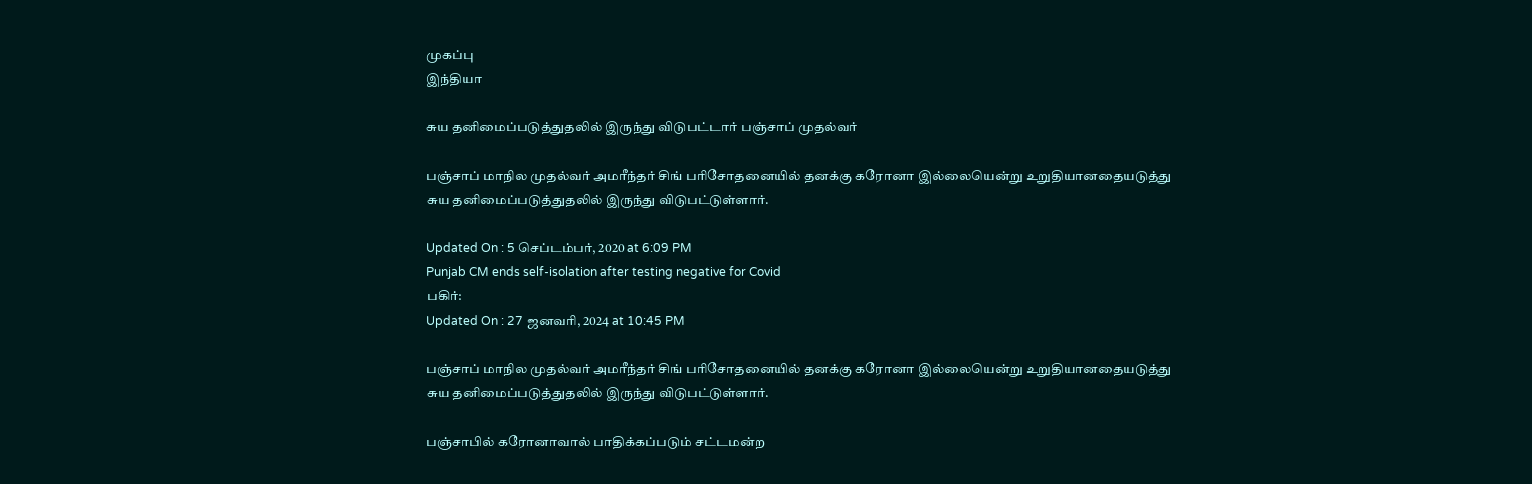முகப்பு
இந்தியா

சுய தனிமைப்படுத்துதலில் இருந்து விடுபட்டார் பஞ்சாப் முதல்வர்

பஞ்சாப் மாநில முதல்வர் அமரீந்தர் சிங் பரிசோதனையில் தனக்கு கரோனா இல்லையென்று உறுதியானதையடுத்து சுய தனிமைப்படுத்துதலில் இருந்து விடுபட்டுள்ளார்.

Updated On : 5 செப்டம்பர், 2020 at 6:09 PM
Punjab CM ends self-isolation after testing negative for Covid
பகிர்:
Updated On : 27 ஜனவரி, 2024 at 10:45 PM

பஞ்சாப் மாநில முதல்வர் அமரீந்தர் சிங் பரிசோதனையில் தனக்கு கரோனா இல்லையென்று உறுதியானதையடுத்து சுய தனிமைப்படுத்துதலில் இருந்து விடுபட்டுள்ளார்.

பஞ்சாபில் கரோனாவால் பாதிக்கப்படும் சட்டமன்ற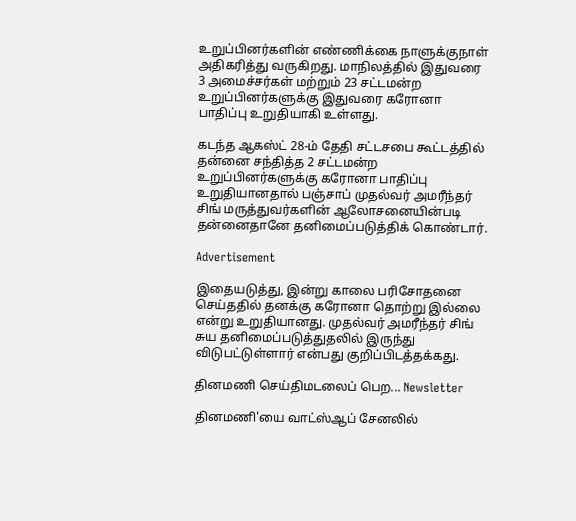உறுப்பினர்களின் எண்ணிக்கை நாளுக்குநாள் அதிகரித்து வருகிறது. மாநிலத்தில் இதுவரை 3 அமைச்சர்கள் மற்றும் 23 சட்டமன்ற உறுப்பினர்களுக்கு இதுவரை கரோனா பாதிப்பு உறுதியாகி உள்ளது.

கடந்த ஆகஸ்ட் 28-ம் தேதி சட்டசபை கூட்டத்தில் தன்னை சந்தித்த 2 சட்டமன்ற உறுப்பினர்களுக்கு கரோனா பாதிப்பு உறுதியானதால் பஞ்சாப் முதல்வர் அமரீந்தர் சிங் மருத்துவர்களின் ஆலோசனையின்படி தன்னைதானே தனிமைப்படுத்திக் கொண்டார்.

Advertisement

இதையடுத்து, இன்று காலை பரிசோதனை செய்ததில் தனக்கு கரோனா தொற்று இல்லை என்று உறுதியானது. முதல்வர் அமரீந்தர் சிங் சுய தனிமைப்படுத்துதலில் இருந்து விடுபட்டுள்ளார் என்பது குறிப்பிடத்தக்கது.

தினமணி செய்திமடலைப் பெற... Newsletter

தினமணி'யை வாட்ஸ்ஆப் சேனலில்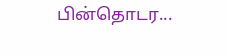பின்தொடர...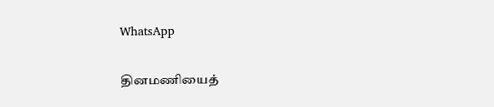WhatsApp

தினமணியைத்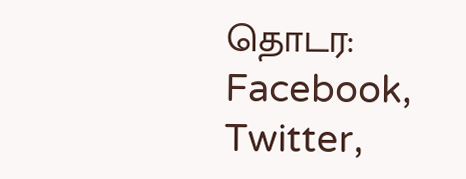தொடர: Facebook, Twitter,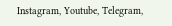Instagram, Youtube, Telegram,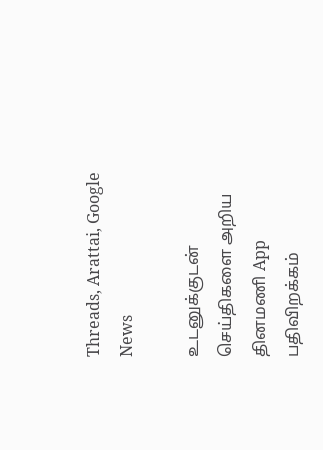Threads, Arattai, Google News

உடனுக்குடன் செய்திகளை அறிய தினமணி App பதிவிறக்கம்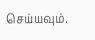செய்யவும்.